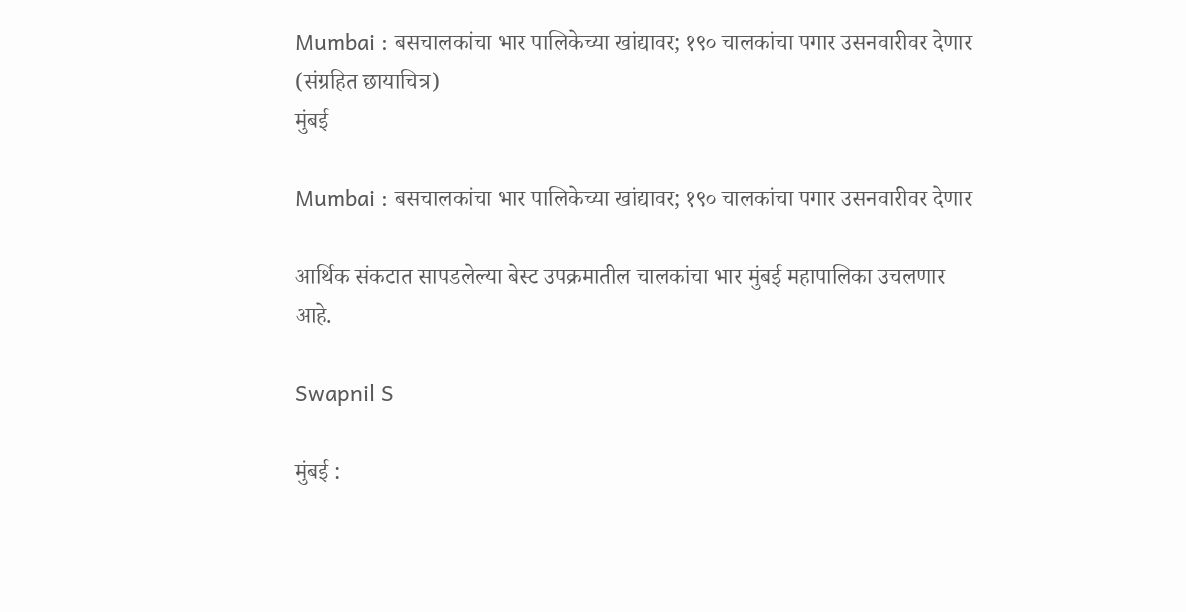Mumbai : बसचालकांचा भार पालिकेच्या खांद्यावर; १९० चालकांचा पगार उसनवारीवर देणार (संग्रहित छायाचित्र)
मुंबई

Mumbai : बसचालकांचा भार पालिकेच्या खांद्यावर; १९० चालकांचा पगार उसनवारीवर देणार

आर्थिक संकटात सापडलेल्या बेस्ट उपक्रमातील चालकांचा भार मुंबई महापालिका उचलणार आहे.

Swapnil S

मुंबई :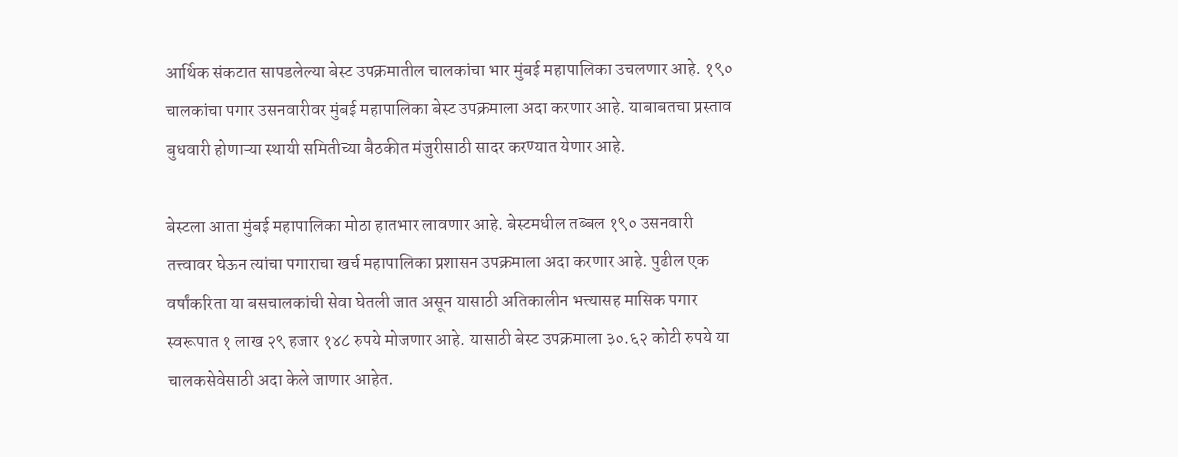आर्थिक संकटात सापडलेल्या बेस्ट उपक्रमातील चालकांचा भार मुंबई महापालिका उचलणार आहे. १९० चालकांचा पगार उसनवारीवर मुंबई महापालिका बेस्ट उपक्रमाला अदा करणार आहे. याबाबतचा प्रस्ताव बुधवारी होणाऱ्या स्थायी समितीच्या बैठकीत मंजुरीसाठी सादर करण्यात येणार आहे.

बेस्टला आता मुंबई महापालिका मोठा हातभार लावणार आहे. बेस्टमधील तब्बल १९० उसनवारी तत्त्वावर घेऊन त्यांचा पगाराचा खर्च महापालिका प्रशासन उपक्रमाला अदा करणार आहे. पुढील एक वर्षांकरिता या बसचालकांची सेवा घेतली जात असून यासाठी अतिकालीन भत्त्यासह मासिक पगार स्वरूपात १ लाख २९ हजार १४८ रुपये मोजणार आहे. यासाठी बेस्ट उपक्रमाला ३०.६२ कोटी रुपये या चालकसेवेसाठी अदा केले जाणार आहेत.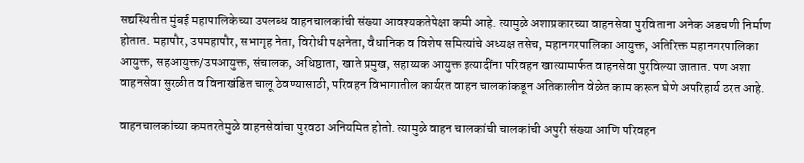सद्यस्थितीत मुंबई महापालिकेच्या उपलब्ध वाहनचालकांची संख्या आवश्यकतेपेक्षा कमी आहे. त्यामुळे अशाप्रकारच्या वाहनसेवा पुरविताना अनेक अडचणी निर्माण होतात. महापौर, उपमहापौर, सभागृह नेता, विरोधी पक्षनेता, वैधानिक व विशेष समित्यांचे अध्यक्ष तसेच, महानगरपालिका आयुक्त, अतिरिक्त महानगरपालिका आयुक्त, सहआयुक्त/उपआयुक्त, संचालक, अधिष्ठाता, खाते प्रमुख, सहाय्यक आयुक्त इत्यादींना परिवहन खात्यामार्फत वाहनसेवा पुरविल्या जातात. पण अशा वाहनसेवा सुरळीत व विनाखंडित चालू ठेवण्यासाठी, परिवहन विभागातील कार्यरत वाहन चालकांकडून अतिकालीन वेळेत काम करून घेणे अपरिहार्य ठरत आहे.

वाहनचालकांच्या कमतरतेमुळे वाहनसेवांचा पुरवठा अनियमित होतो. त्यामुळे वाहन चालकांची चालकांची अपुरी संख्या आणि परिवहन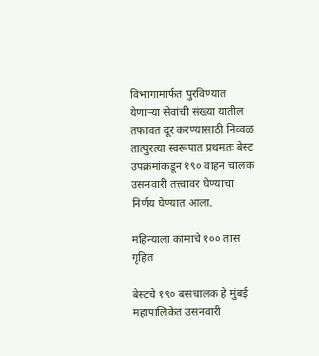विभागामार्फत पुरविण्यात येणाऱ्या सेवांची संख्या यातील तफावत दूर करण्यासाठी निव्वळ तात्पुरत्या स्वरूपात प्रथमतः बेस्ट उपक्रमांकडून १९० वाहन चालक उसनवारी तत्त्वावर घेण्याचा निर्णय घेण्यात आला.

महिन्याला कामाचे १०० तास गृहित

बेस्टचे १९० बसचालक हे मुंबई महापालिकेत उसनवारी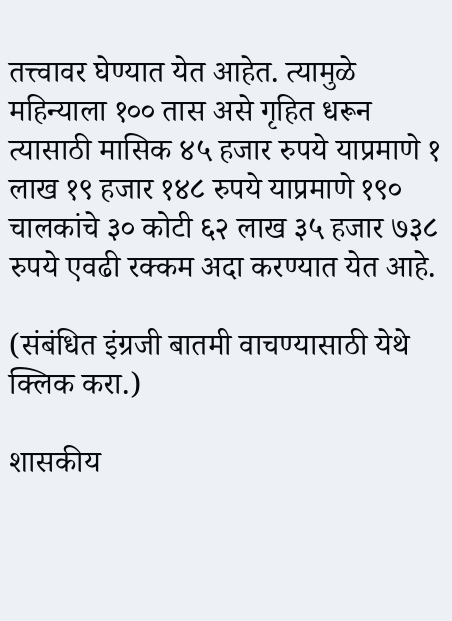तत्त्वावर घेण्यात येत आहेत. त्यामुळे महिन्याला १०० तास असे गृहित धरून त्यासाठी मासिक ४५ हजार रुपये याप्रमाणे १ लाख १९ हजार १४८ रुपये याप्रमाणे १९० चालकांचे ३० कोटी ६२ लाख ३५ हजार ७३८ रुपये एवढी रक्कम अदा करण्यात येत आहे.

(संबंधित इंग्रजी बातमी वाचण्यासाठी येथे क्लिक करा.)

शासकीय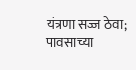यंत्रणा सज्ज ठेवा; पावसाच्या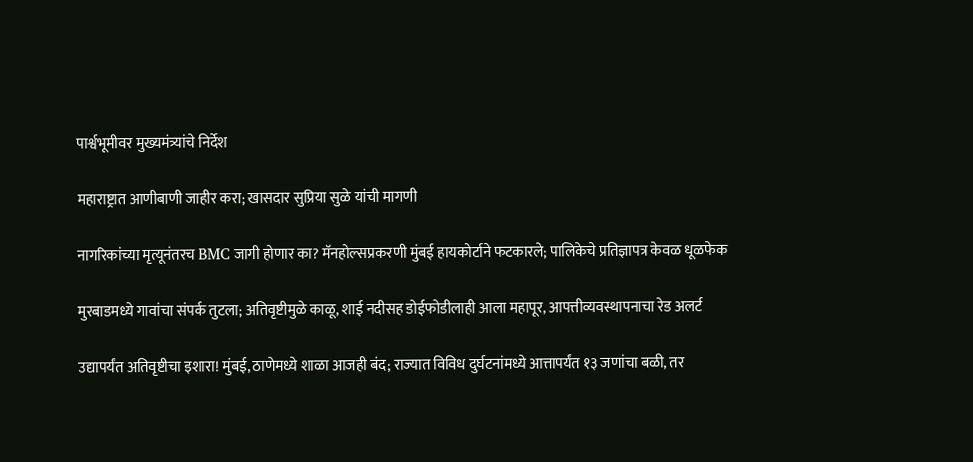पार्श्वभूमीवर मुख्यमंत्र्यांचे निर्देश

महाराष्ट्रात आणीबाणी जाहीर करा; खासदार सुप्रिया सुळे यांची मागणी

नागरिकांच्या मृत्यूनंतरच BMC जागी होणार का? मॅनहोल्सप्रकरणी मुंबई हायकोर्टाने फटकारले; पालिकेचे प्रतिज्ञापत्र केवळ धूळफेक

मुरबाडमध्ये गावांचा संपर्क तुटला; अतिवृष्टीमुळे काळू, शाई नदीसह डोईफोडीलाही आला महापूर, आपत्तीव्यवस्थापनाचा रेड अलर्ट

उद्यापर्यंत अतिवृष्टीचा इशारा! मुंबई, ठाणेमध्ये शाळा आजही बंद; राज्यात विविध दुर्घटनांमध्ये आत्तापर्यंत १३ जणांचा बळी, तर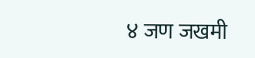४ जण जखमी